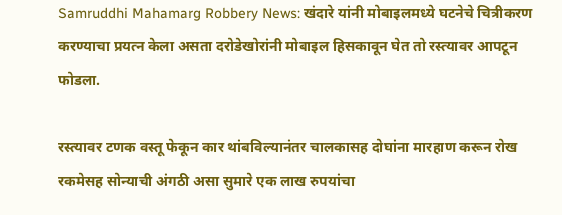Samruddhi Mahamarg Robbery News: खंदारे यांनी मोबाइलमध्ये घटनेचे चित्रीकरण करण्याचा प्रयत्न केला असता दरोडेखोरांनी मोबाइल हिसकावून घेत तो रस्त्यावर आपटून फोडला.

रस्त्यावर टणक वस्तू फेकून कार थांबविल्यानंतर चालकासह दोघांना मारहाण करून रोख रकमेसह सोन्याची अंगठी असा सुमारे एक लाख रुपयांचा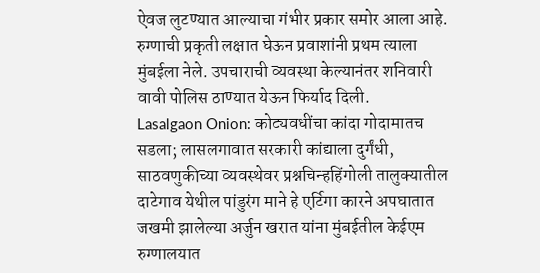ऐवज लुटण्यात आल्याचा गंभीर प्रकार समोर आला आहे. रुग्णाची प्रकृती लक्षात घेऊन प्रवाशांनी प्रथम त्याला मुंबईला नेले. उपचाराची व्यवस्था केल्यानंतर शनिवारी वावी पोलिस ठाण्यात येऊन फिर्याद दिली.
Lasalgaon Onion: कोट्यवधींचा कांदा गोदामातच सडला; लासलगावात सरकारी कांद्याला दुर्गंधी, साठवणुकीच्या व्यवस्थेवर प्रश्नचिन्हहिंगोली तालुक्यातील दाटेगाव येथील पांडुरंग माने हे एर्टिगा कारने अपघातात जखमी झालेल्या अर्जुन खरात यांना मुंबईतील केईएम रुग्णालयात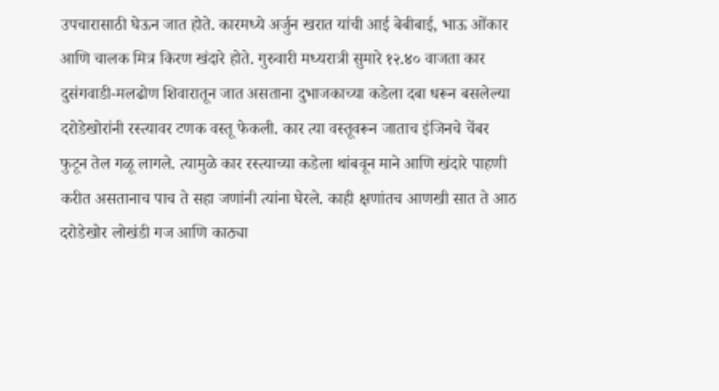उपचारासाठी घेऊन जात होते. कारमध्ये अर्जुन खरात यांची आई बेबीबाई, भाऊ ओंकार आणि चालक मित्र किरण खंदारे होते. गुरुवारी मध्यरात्री सुमारे १२.४० वाजता कार दुसंगवाडी-मलढोण शिवारातून जात असताना दुभाजकाच्या कडेला दबा धरून बसलेल्या दरोडेखोरांनी रस्त्यावर टणक वस्तू फेकली. कार त्या वस्तूवरून जाताच इंजिनचे चेंबर फुटून तेल गळू लागले. त्यामुळे कार रस्त्याच्या कडेला थांबवून माने आणि खंदारे पाहणी करीत असतानाच पाच ते सहा जणांनी त्यांना घेरले. काही क्षणांतच आणखी सात ते आठ दरोडेखोर लोखंडी गज आणि काठ्या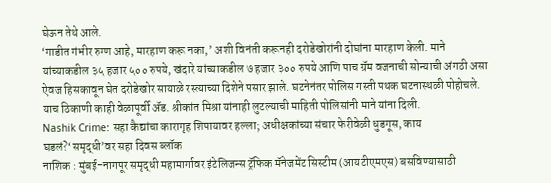घेऊन तेथे आले.
‘गाडीत गंभीर रुग्ण आहे, मारहाण करू नका,’ अशी विनंती करूनही दरोडेखोरांनी दोघांना मारहाण केली. माने यांच्याकडील ३५ हजार ५०० रुपये, खंदारे यांच्याकडील ७ हजार ३०० रुपये आणि पाच ग्रॅम वजनाची सोन्याची अंगठी असा ऐवज हिसकावून घेत दरोडेखोर सायाळे रस्त्याच्या दिशेने पसार झाले. घटनेनंतर पोलिस गस्ती पथक घटनास्थळी पोहोचले. याच ठिकाणी काही वेळापूर्वी ॲड. श्रीकांत मिश्रा यांनाही लुटल्याची माहिती पोलिसांनी माने यांना दिली.
Nashik Crime: सहा कैद्यांचा कारागृह शिपायावर हल्ला; अधीक्षकांच्या संचार फेरीवेळी धुडगूस, काय घडलं?‘समृद्धी’वर सहा दिवस ब्लॉक
नाशिक : मुंबई-नागपूर समृद्धी महामार्गावर इंटेलिजन्स ट्रॅफिक मॅनेजमेंट सिस्टीम (आयटीएमएस) बसविण्यासाठी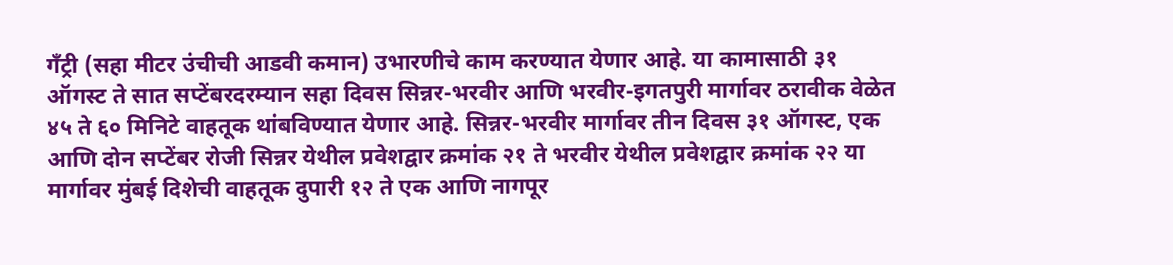गँट्री (सहा मीटर उंचीची आडवी कमान) उभारणीचे काम करण्यात येणार आहे. या कामासाठी ३१ ऑगस्ट ते सात सप्टेंबरदरम्यान सहा दिवस सिन्नर-भरवीर आणि भरवीर-इगतपुरी मार्गावर ठरावीक वेळेत ४५ ते ६० मिनिटे वाहतूक थांबविण्यात येणार आहे. सिन्नर-भरवीर मार्गावर तीन दिवस ३१ ऑगस्ट, एक आणि दोन सप्टेंबर रोजी सिन्नर येथील प्रवेशद्वार क्रमांक २१ ते भरवीर येथील प्रवेशद्वार क्रमांक २२ या मार्गावर मुंबई दिशेची वाहतूक दुपारी १२ ते एक आणि नागपूर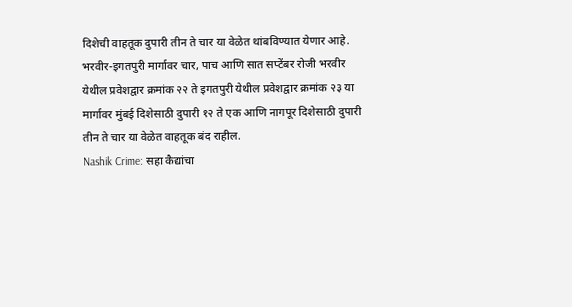दिशेची वाहतूक दुपारी तीन ते चार या वेळेत थांबविण्यात येणार आहे. भरवीर-इगतपुरी मार्गावर चार, पाच आणि सात सप्टेंबर रोजी भरवीर येथील प्रवेशद्वार क्रमांक २२ ते इगतपुरी येथील प्रवेशद्वार क्रमांक २३ या मार्गावर मुंबई दिशेसाठी दुपारी १२ ते एक आणि नागपूर दिशेसाठी दुपारी तीन ते चार या वेळेत वाहतूक बंद राहील.
Nashik Crime: सहा कैद्यांचा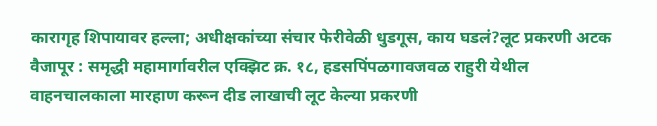कारागृह शिपायावर हल्ला; अधीक्षकांच्या संचार फेरीवेळी धुडगूस, काय घडलं?लूट प्रकरणी अटक
वैजापूर : समृद्धी महामार्गावरील एक्झिट क्र. १८, हडसपिंपळगावजवळ राहुरी येथील वाहनचालकाला मारहाण करून दीड लाखाची लूट केल्या प्रकरणी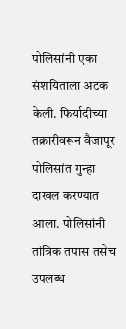पोलिसांनी एका संशयिताला अटक केली. फिर्यादीच्या तक्रारीवरून वैजापूर पोलिसांत गुन्हा दाखल करण्यात आला. पोलिसांनी तांत्रिक तपास तसेच उपलब्ध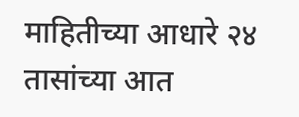माहितीच्या आधारे २४ तासांच्या आत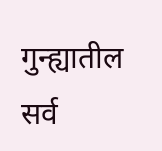गुन्ह्यातील सर्व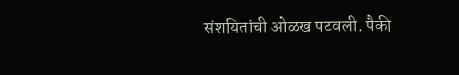संशयितांची ओळख पटवली. पैकी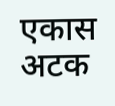एकास अटक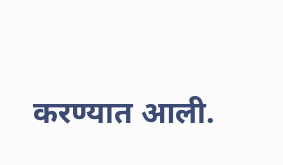करण्यात आली.